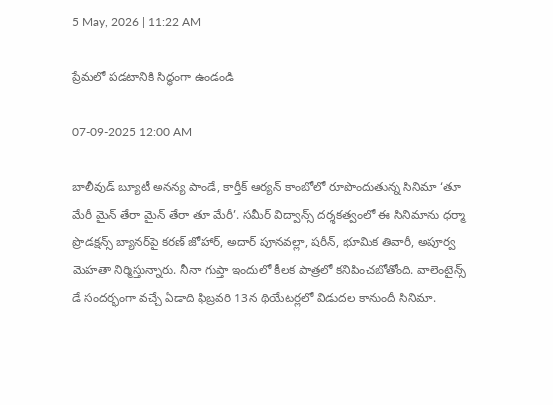5 May, 2026 | 11:22 AM

ప్రేమలో పడటానికి సిద్ధంగా ఉండండి

07-09-2025 12:00 AM

బాలీవుడ్ బ్యూటీ అనన్య పాండే, కార్తీక్ ఆర్యన్ కాంబోలో రూపొందుతున్న సినిమా ‘తూ మేరీ మైన్ తేరా మైన్ తేరా తూ మేరీ’. సమీర్ విద్వాన్స్ దర్శకత్వంలో ఈ సినిమాను ధర్మా ప్రొడక్షన్స్ బ్యానర్‌పై కరణ్ జోహార్, అదార్ పూనవల్లా, షరీన్, భూమిక తివారీ, అపూర్వ మెహతా నిర్మిస్తున్నారు. నీనా గుప్తా ఇందులో కీలక పాత్రలో కనిపించబోతోంది. వాలెంటైన్స్ డే సందర్భంగా వచ్చే ఏడాది ఫిబ్రవరి 13న థియేటర్లలో విడుదల కానుందీ సినిమా.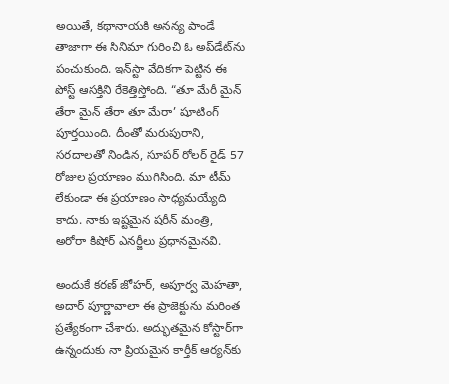అయితే, కథానాయకి అనన్య పాండే తాజాగా ఈ సినిమా గురించి ఓ అప్‌డేట్‌ను పంచుకుంది. ఇన్‌స్టా వేదికగా పెట్టిన ఈ పోస్ట్ ఆసక్తిని రేకెత్తిస్తోంది. “తూ మేరీ మైన్ తేరా మైన్ తేరా తూ మేరా’ షూటింగ్ పూర్తయింది. దీంతో మరుపురాని, సరదాలతో నిండిన, సూపర్ రోలర్ రైడ్ 57 రోజుల ప్రయాణం ముగిసింది. మా టీమ్ లేకుండా ఈ ప్రయాణం సాధ్యమయ్యేది కాదు. నాకు ఇష్టమైన షరీన్ మంత్రి, అరోరా కిషోర్ ఎనర్జీలు ప్రధానమైనవి.

అందుకే కరణ్ జోహర్, అపూర్వ మెహతా, అదార్ పూర్ణావాలా ఈ ప్రాజెక్టును మరింత ప్రత్యేకంగా చేశారు. అద్భుతమైన కోస్టార్‌గా ఉన్నందుకు నా ప్రియమైన కార్తీక్ ఆర్యన్‌కు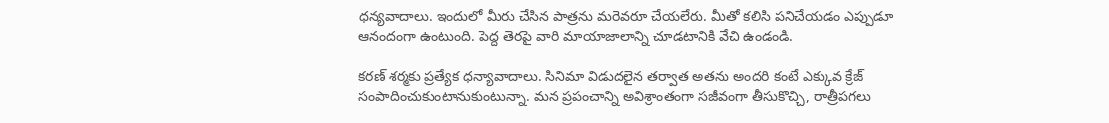ధన్యవాదాలు. ఇందులో మీరు చేసిన పాత్రను మరెవరూ చేయలేరు. మీతో కలిసి పనిచేయడం ఎప్పుడూ ఆనందంగా ఉంటుంది. పెద్ద తెరపై వారి మాయాజాలాన్ని చూడటానికి వేచి ఉండండి.

కరణ్ శర్మకు ప్రత్యేక ధన్యావాదాలు. సినిమా విడుదలైన తర్వాత అతను అందరి కంటే ఎక్కువ క్రేజ్ సంపాదించుకుంటానుకుంటున్నా. మన ప్రపంచాన్ని అవిశ్రాంతంగా సజీవంగా తీసుకొచ్చి, రాత్రీపగలు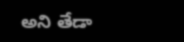అని తేడా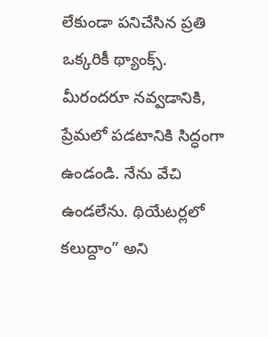లేకుండా పనిచేసిన ప్రతి ఒక్కరికీ థ్యాంక్స్. మీరందరూ నవ్వడానికి, ప్రేమలో పడటానికి సిద్ధంగా ఉండండి. నేను వేచి ఉండలేను. థియేటర్లలో కలుద్దాం” అని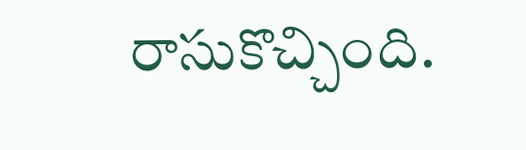రాసుకొచ్చింది.